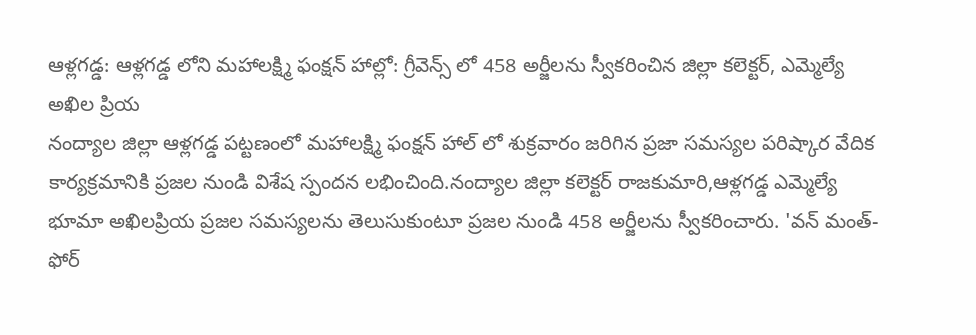ఆళ్లగడ్డ: ఆళ్లగడ్డ లోని మహాలక్ష్మి ఫంక్షన్ హాల్లో: గ్రీవెన్స్ లో 458 అర్జీలను స్వీకరించిన జిల్లా కలెక్టర్, ఎమ్మెల్యే అఖిల ప్రియ
నంద్యాల జిల్లా ఆళ్లగడ్డ పట్టణంలో మహాలక్ష్మి ఫంక్షన్ హాల్ లో శుక్రవారం జరిగిన ప్రజా సమస్యల పరిష్కార వేదిక కార్యక్రమానికి ప్రజల నుండి విశేష స్పందన లభించింది.నంద్యాల జిల్లా కలెక్టర్ రాజకుమారి,ఆళ్లగడ్డ ఎమ్మెల్యే భూమా అఖిలప్రియ ప్రజల సమస్యలను తెలుసుకుంటూ ప్రజల నుండి 458 అర్జీలను స్వీకరించారు. 'వన్ మంత్-ఫోర్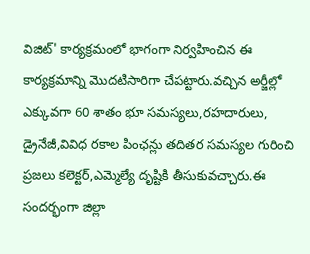విజిట్' కార్యక్రమంలో భాగంగా నిర్వహించిన ఈ కార్యక్రమాన్ని మొదటిసారిగా చేపట్టారు.వచ్చిన అర్జీల్లో ఎక్కువగా 60 శాతం భూ సమస్యలు,రహదారులు, డ్రైనేజీ,వివిధ రకాల పింఛన్లు తదితర సమస్యల గురించి ప్రజలు కలెక్టర్,ఎమ్మెల్యే దృష్టికి తీసుకువచ్చారు.ఈ సందర్భంగా జిల్లా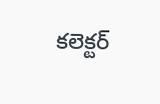కలెక్టర్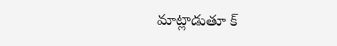మాట్లాడుతూ క్